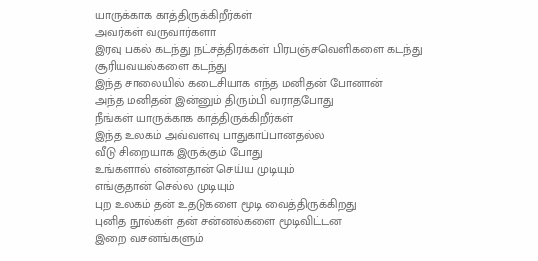யாருக்காக காத்திருக்கிறீர்கள்
அவர்கள் வருவார்களா
இரவு பகல் கடந்து நட்சத்திரக்கள் பிரபஞ்சவெளிகளை கடந்து
சூரியவயல்களை கடந்து
இந்த சாலையில் கடைசியாக எந்த மனிதன் போனான்
அந்த மனிதன் இன்னும் திரும்பி வராதபோது
நீங்கள் யாருக்காக காத்திருக்கிறீர்கள்
இந்த உலகம் அவ்வளவு பாதுகாப்பானதல்ல
வீடு சிறையாக இருக்கும் போது
உங்களால் என்னதான் செய்ய முடியும்
எங்குதான் செல்ல முடியும்
புற உலகம் தன் உதடுகளை மூடி வைத்திருக்கிறது
புனித நூல்கள் தன் சன்னல்களை மூடிவிட்டன
இறை வசனங்களும்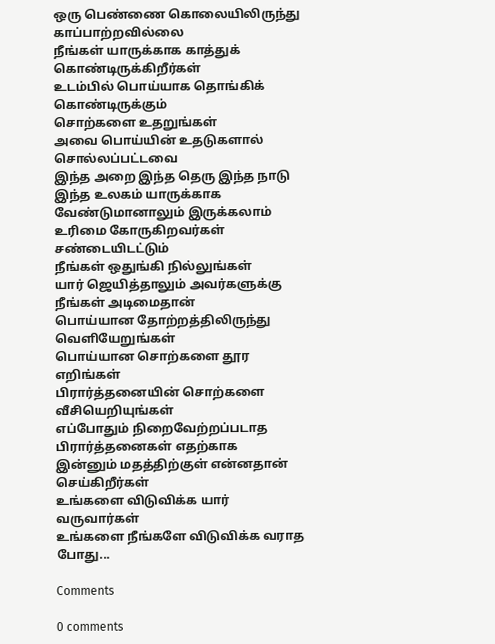ஒரு பெண்ணை கொலையிலிருந்து காப்பாற்றவில்லை
நீங்கள் யாருக்காக காத்துக் கொண்டிருக்கிறீர்கள்
உடம்பில் பொய்யாக தொங்கிக் கொண்டிருக்கும்
சொற்களை உதறுங்கள்
அவை பொய்யின் உதடுகளால் சொல்லப்பட்டவை
இந்த அறை இந்த தெரு இந்த நாடு
இந்த உலகம் யாருக்காக வேண்டுமானாலும் இருக்கலாம்
உரிமை கோருகிறவர்கள் சண்டையிடட்டும்
நீங்கள் ஒதுங்கி நில்லுங்கள்
யார் ஜெயித்தாலும் அவர்களுக்கு நீங்கள் அடிமைதான்
பொய்யான தோற்றத்திலிருந்து வெளியேறுங்கள்
பொய்யான சொற்களை தூர எறிங்கள்
பிரார்த்தனையின் சொற்களை வீசியெறியுங்கள்
எப்போதும் நிறைவேற்றப்படாத பிரார்த்தனைகள் எதற்காக
இன்னும் மதத்திற்குள் என்னதான் செய்கிறீர்கள்
உங்களை விடுவிக்க யார் வருவார்கள்
உங்களை நீங்களே விடுவிக்க வராத போது...

Comments

0 comments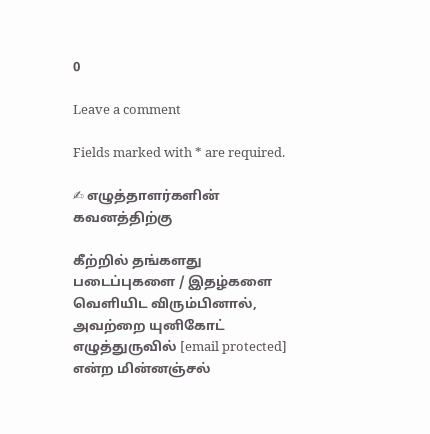0

Leave a comment

Fields marked with * are required.

✍ எழுத்தாளர்களின் கவனத்திற்கு

கீற்றில் தங்களது படைப்புகளை / இதழ்களை வெளியிட விரும்பினால், அவற்றை யுனிகோட் எழுத்துருவில் [email protected] என்ற மின்னஞ்சல்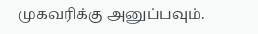முகவரிக்கு அனுப்பவும்.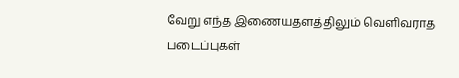வேறு எந்த இணையதளத்திலும் வெளிவராத படைப்புகள்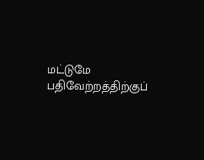மட்டுமே பதிவேற்றத்திற்குப்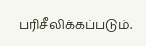பரிசீலிக்கப்படும்.